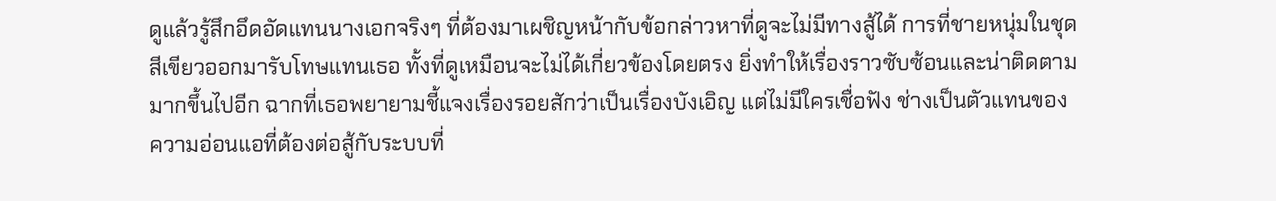ดูแล้วรู้สึกอึดอัดแทนนางเอกจริงๆ ที่ต้องมาเผชิญหน้ากับข้อกล่าวหาที่ดูจะไม่มีทางสู้ได้ การที่ชายหนุ่มในชุดสีเขียวออกมารับโทษแทนเธอ ทั้งที่ดูเหมือนจะไม่ได้เกี่ยวข้องโดยตรง ยิ่งทำให้เรื่องราวซับซ้อนและน่าติดตามมากขึ้นไปอีก ฉากที่เธอพยายามชี้แจงเรื่องรอยสักว่าเป็นเรื่องบังเอิญ แต่ไม่มีใครเชื่อฟัง ช่างเป็นตัวแทนของความอ่อนแอที่ต้องต่อสู้กับระบบที่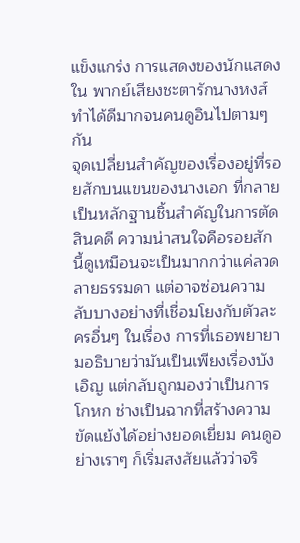แข็งแกร่ง การแสดงของนักแสดงใน พากย์เสียงชะตารักนางหงส์ ทำได้ดีมากจนคนดูอินไปตามๆ กัน
จุดเปลี่ยนสำคัญของเรื่องอยู่ที่รอยสักบนแขนของนางเอก ที่กลายเป็นหลักฐานชิ้นสำคัญในการตัดสินคดี ความน่าสนใจคือรอยสักนี้ดูเหมือนจะเป็นมากกว่าแค่ลวดลายธรรมดา แต่อาจซ่อนความลับบางอย่างที่เชื่อมโยงกับตัวละครอื่นๆ ในเรื่อง การที่เธอพยายามอธิบายว่ามันเป็นเพียงเรื่องบังเอิญ แต่กลับถูกมองว่าเป็นการโกหก ช่างเป็นฉากที่สร้างความขัดแย้งได้อย่างยอดเยี่ยม คนดูอย่างเราๆ ก็เริ่มสงสัยแล้วว่าจริ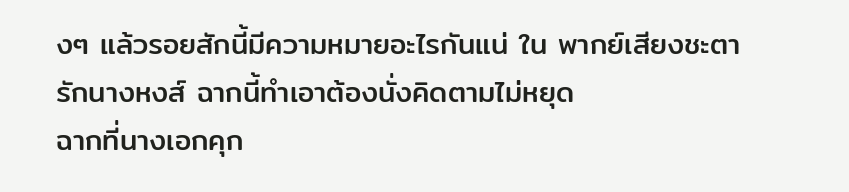งๆ แล้วรอยสักนี้มีความหมายอะไรกันแน่ ใน พากย์เสียงชะตารักนางหงส์ ฉากนี้ทำเอาต้องนั่งคิดตามไม่หยุด
ฉากที่นางเอกคุก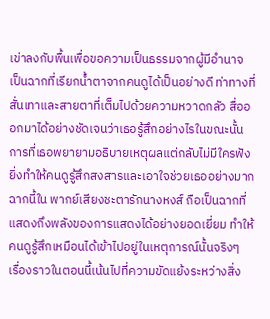เข่าลงกับพื้นเพื่อขอความเป็นธรรมจากผู้มีอำนาจ เป็นฉากที่เรียกน้ำตาจากคนดูได้เป็นอย่างดี ท่าทางที่สั่นเทาและสายตาที่เต็มไปด้วยความหวาดกลัว สื่อออกมาได้อย่างชัดเจนว่าเธอรู้สึกอย่างไรในขณะนั้น การที่เธอพยายามอธิบายเหตุผลแต่กลับไม่มีใครฟัง ยิ่งทำให้คนดูรู้สึกสงสารและเอาใจช่วยเธออย่างมาก ฉากนี้ใน พากย์เสียงชะตารักนางหงส์ ถือเป็นฉากที่แสดงถึงพลังของการแสดงได้อย่างยอดเยี่ยม ทำให้คนดูรู้สึกเหมือนได้เข้าไปอยู่ในเหตุการณ์นั้นจริงๆ
เรื่องราวในตอนนี้เน้นไปที่ความขัดแย้งระหว่างสิ่ง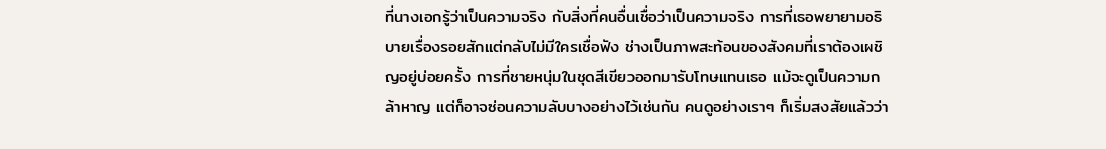ที่นางเอกรู้ว่าเป็นความจริง กับสิ่งที่คนอื่นเชื่อว่าเป็นความจริง การที่เธอพยายามอธิบายเรื่องรอยสักแต่กลับไม่มีใครเชื่อฟัง ช่างเป็นภาพสะท้อนของสังคมที่เราต้องเผชิญอยู่บ่อยครั้ง การที่ชายหนุ่มในชุดสีเขียวออกมารับโทษแทนเธอ แม้จะดูเป็นความกล้าหาญ แต่ก็อาจซ่อนความลับบางอย่างไว้เช่นกัน คนดูอย่างเราๆ ก็เริ่มสงสัยแล้วว่า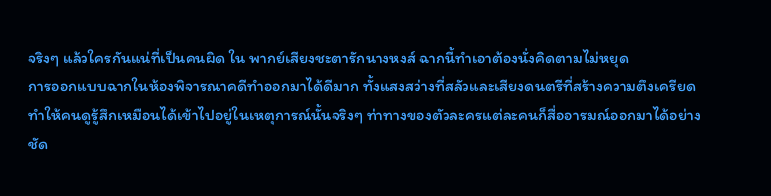จริงๆ แล้วใครกันแน่ที่เป็นคนผิด ใน พากย์เสียงชะตารักนางหงส์ ฉากนี้ทำเอาต้องนั่งคิดตามไม่หยุด
การออกแบบฉากในห้องพิจารณาคดีทำออกมาได้ดีมาก ทั้งแสงสว่างที่สลัวและเสียงดนตรีที่สร้างความตึงเครียด ทำให้คนดูรู้สึกเหมือนได้เข้าไปอยู่ในเหตุการณ์นั้นจริงๆ ท่าทางของตัวละครแต่ละคนก็สื่ออารมณ์ออกมาได้อย่างชัด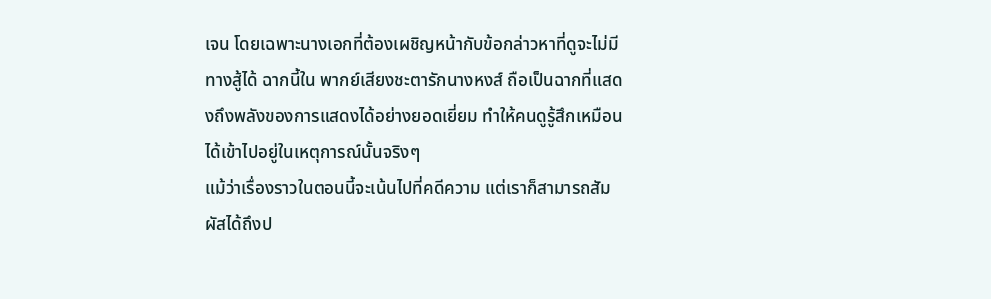เจน โดยเฉพาะนางเอกที่ต้องเผชิญหน้ากับข้อกล่าวหาที่ดูจะไม่มีทางสู้ได้ ฉากนี้ใน พากย์เสียงชะตารักนางหงส์ ถือเป็นฉากที่แสดงถึงพลังของการแสดงได้อย่างยอดเยี่ยม ทำให้คนดูรู้สึกเหมือนได้เข้าไปอยู่ในเหตุการณ์นั้นจริงๆ
แม้ว่าเรื่องราวในตอนนี้จะเน้นไปที่คดีความ แต่เราก็สามารถสัมผัสได้ถึงป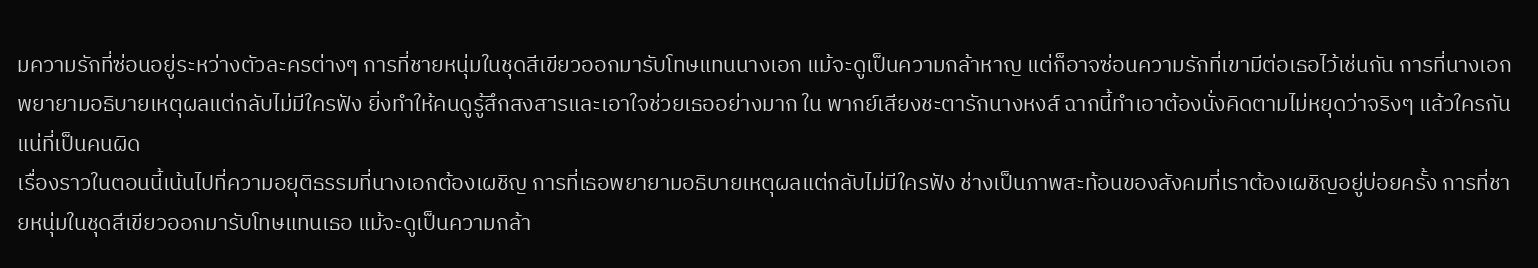มความรักที่ซ่อนอยู่ระหว่างตัวละครต่างๆ การที่ชายหนุ่มในชุดสีเขียวออกมารับโทษแทนนางเอก แม้จะดูเป็นความกล้าหาญ แต่ก็อาจซ่อนความรักที่เขามีต่อเธอไว้เช่นกัน การที่นางเอกพยายามอธิบายเหตุผลแต่กลับไม่มีใครฟัง ยิ่งทำให้คนดูรู้สึกสงสารและเอาใจช่วยเธออย่างมาก ใน พากย์เสียงชะตารักนางหงส์ ฉากนี้ทำเอาต้องนั่งคิดตามไม่หยุดว่าจริงๆ แล้วใครกันแน่ที่เป็นคนผิด
เรื่องราวในตอนนี้เน้นไปที่ความอยุติธรรมที่นางเอกต้องเผชิญ การที่เธอพยายามอธิบายเหตุผลแต่กลับไม่มีใครฟัง ช่างเป็นภาพสะท้อนของสังคมที่เราต้องเผชิญอยู่บ่อยครั้ง การที่ชายหนุ่มในชุดสีเขียวออกมารับโทษแทนเธอ แม้จะดูเป็นความกล้า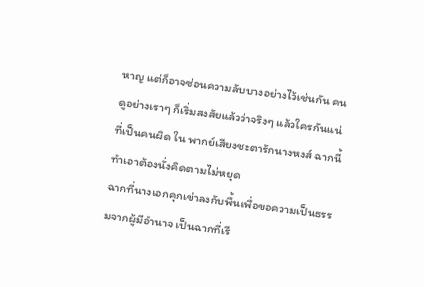หาญ แต่ก็อาจซ่อนความลับบางอย่างไว้เช่นกัน คนดูอย่างเราๆ ก็เริ่มสงสัยแล้วว่าจริงๆ แล้วใครกันแน่ที่เป็นคนผิด ใน พากย์เสียงชะตารักนางหงส์ ฉากนี้ทำเอาต้องนั่งคิดตามไม่หยุด
ฉากที่นางเอกคุกเข่าลงกับพื้นเพื่อขอความเป็นธรรมจากผู้มีอำนาจ เป็นฉากที่เรี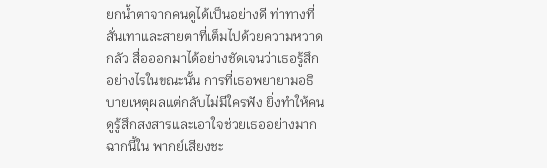ยกน้ำตาจากคนดูได้เป็นอย่างดี ท่าทางที่สั่นเทาและสายตาที่เต็มไปด้วยความหวาดกลัว สื่อออกมาได้อย่างชัดเจนว่าเธอรู้สึกอย่างไรในขณะนั้น การที่เธอพยายามอธิบายเหตุผลแต่กลับไม่มีใครฟัง ยิ่งทำให้คนดูรู้สึกสงสารและเอาใจช่วยเธออย่างมาก ฉากนี้ใน พากย์เสียงชะ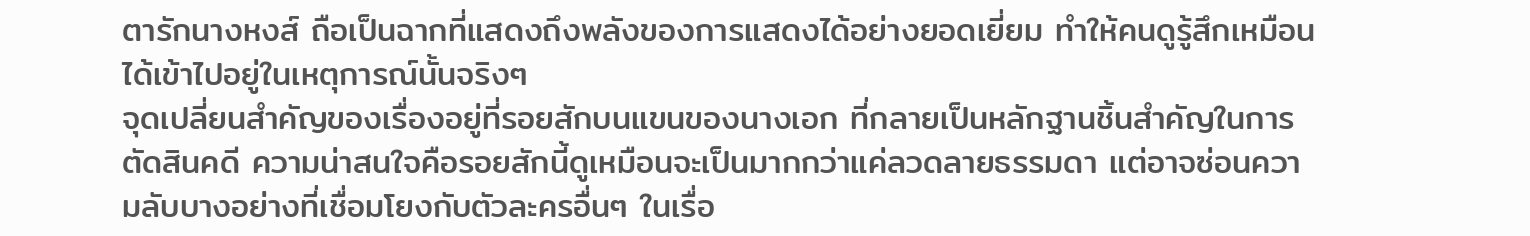ตารักนางหงส์ ถือเป็นฉากที่แสดงถึงพลังของการแสดงได้อย่างยอดเยี่ยม ทำให้คนดูรู้สึกเหมือนได้เข้าไปอยู่ในเหตุการณ์นั้นจริงๆ
จุดเปลี่ยนสำคัญของเรื่องอยู่ที่รอยสักบนแขนของนางเอก ที่กลายเป็นหลักฐานชิ้นสำคัญในการตัดสินคดี ความน่าสนใจคือรอยสักนี้ดูเหมือนจะเป็นมากกว่าแค่ลวดลายธรรมดา แต่อาจซ่อนความลับบางอย่างที่เชื่อมโยงกับตัวละครอื่นๆ ในเรื่อ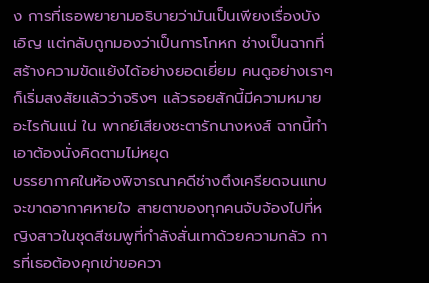ง การที่เธอพยายามอธิบายว่ามันเป็นเพียงเรื่องบังเอิญ แต่กลับถูกมองว่าเป็นการโกหก ช่างเป็นฉากที่สร้างความขัดแย้งได้อย่างยอดเยี่ยม คนดูอย่างเราๆ ก็เริ่มสงสัยแล้วว่าจริงๆ แล้วรอยสักนี้มีความหมายอะไรกันแน่ ใน พากย์เสียงชะตารักนางหงส์ ฉากนี้ทำเอาต้องนั่งคิดตามไม่หยุด
บรรยากาศในห้องพิจารณาคดีช่างตึงเครียดจนแทบจะขาดอากาศหายใจ สายตาของทุกคนจับจ้องไปที่หญิงสาวในชุดสีชมพูที่กำลังสั่นเทาด้วยความกลัว การที่เธอต้องคุกเข่าขอควา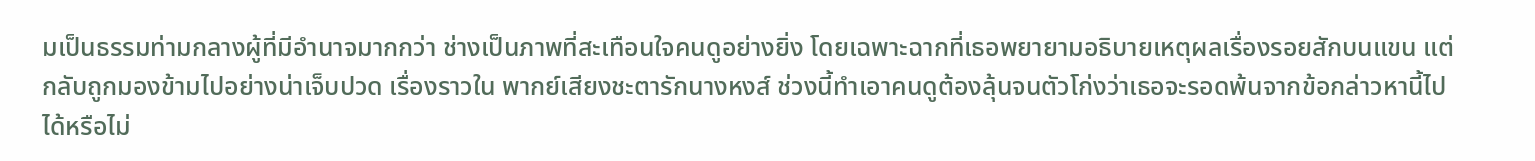มเป็นธรรมท่ามกลางผู้ที่มีอำนาจมากกว่า ช่างเป็นภาพที่สะเทือนใจคนดูอย่างยิ่ง โดยเฉพาะฉากที่เธอพยายามอธิบายเหตุผลเรื่องรอยสักบนแขน แต่กลับถูกมองข้ามไปอย่างน่าเจ็บปวด เรื่องราวใน พากย์เสียงชะตารักนางหงส์ ช่วงนี้ทำเอาคนดูต้องลุ้นจนตัวโก่งว่าเธอจะรอดพ้นจากข้อกล่าวหานี้ไปได้หรือไม่